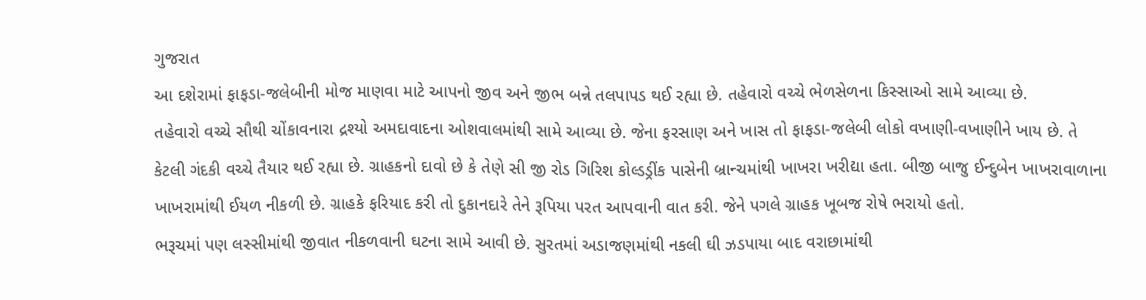ગુજરાત
આ દશેરામાં ફાફડા-જલેબીની મોજ માણવા માટે આપનો જીવ અને જીભ બન્ને તલપાપડ થઈ રહ્યા છે. તહેવારો વચ્ચે ભેળસેળના કિસ્સાઓ સામે આવ્યા છે.
તહેવારો વચ્ચે સૌથી ચોંકાવનારા દ્રશ્યો અમદાવાદના ઓશવાલમાંથી સામે આવ્યા છે. જેના ફરસાણ અને ખાસ તો ફાફડા-જલેબી લોકો વખાણી-વખાણીને ખાય છે. તે કેટલી ગંદકી વચ્ચે તૈયાર થઈ રહ્યા છે. ગ્રાહકનો દાવો છે કે તેણે સી જી રોડ ગિરિશ કોલ્ડડ્રીંક પાસેની બ્રાન્ચમાંથી ખાખરા ખરીદ્યા હતા. બીજી બાજુ ઈન્દુબેન ખાખરાવાળાના ખાખરામાંથી ઈયળ નીકળી છે. ગ્રાહકે ફરિયાદ કરી તો દુકાનદારે તેને રૂપિયા પરત આપવાની વાત કરી. જેને પગલે ગ્રાહક ખૂબજ રોષે ભરાયો હતો.
ભરૂચમાં પણ લસ્સીમાંથી જીવાત નીકળવાની ઘટના સામે આવી છે. સુરતમાં અડાજણમાંથી નકલી ઘી ઝડપાયા બાદ વરાછામાંથી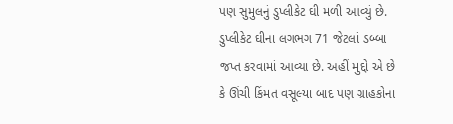પણ સુમુલનું ડુપ્લીકેટ ઘી મળી આવ્યું છે. ડુપ્લીકેટ ઘીના લગભગ 71 જેટલાં ડબ્બા જપ્ત કરવામાં આવ્યા છે. અહીં મુદ્દો એ છે કે ઊંચી કિંમત વસૂલ્યા બાદ પણ ગ્રાહકોના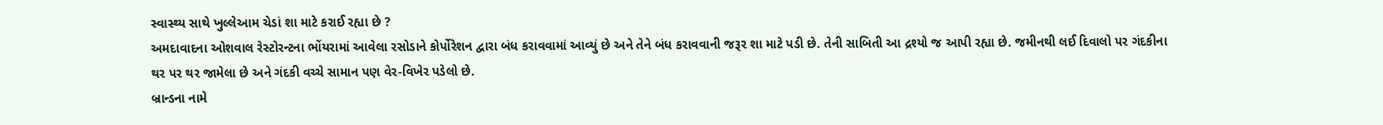સ્વાસ્થ્ય સાથે ખુલ્લેઆમ ચેડાં શા માટે કરાઈ રહ્યા છે ?
અમદાવાદના ઓશવાલ રેસ્ટોરન્ટના ભોંયરામાં આવેલા રસોડાને કોર્પોરેશન દ્વારા બંધ કરાવવામાં આવ્યું છે અને તેને બંધ કરાવવાની જરૂર શા માટે પડી છે. તેની સાબિતી આ દ્રશ્યો જ આપી રહ્યા છે. જમીનથી લઈ દિવાલો પર ગંદકીના થર પર થર જામેલા છે અને ગંદકી વચ્ચે સામાન પણ વેર-વિખેર પડેલો છે.
બ્રાન્ડના નામે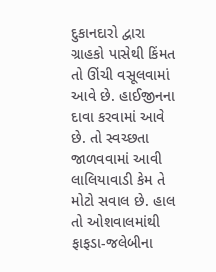દુકાનદારો દ્વારા ગ્રાહકો પાસેથી કિંમત તો ઊંચી વસૂલવામાં આવે છે. હાઈજીનના દાવા કરવામાં આવે છે. તો સ્વચ્છતા જાળવવામાં આવી લાલિયાવાડી કેમ તે મોટો સવાલ છે. હાલ તો ઓશવાલમાંથી ફાફડા-જલેબીના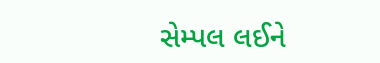સેમ્પલ લઈને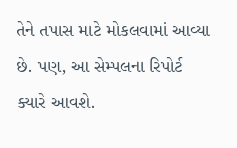તેને તપાસ માટે મોકલવામાં આવ્યા છે. પણ, આ સેમ્પલના રિપોર્ટ ક્યારે આવશે.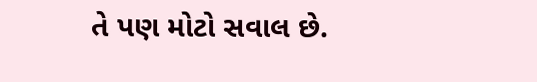તે પણ મોટો સવાલ છે.